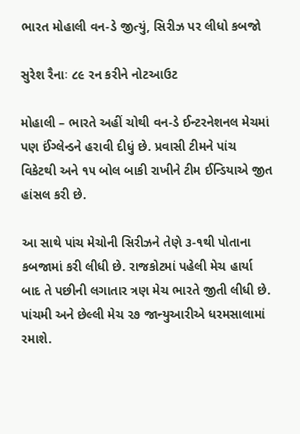ભારત મોહાલી વન-ડે જીત્યું, સિરીઝ પર લીધો કબજો

સુરેશ રૈનાઃ ૮૯ રન કરીને નોટઆઉટ

મોહાલી – ભારતે અહીં ચોથી વન-ડે ઈન્ટરનેશનલ મેચમાં પણ ઈંગ્લેન્ડને હરાવી દીધું છે. પ્રવાસી ટીમને પાંચ વિકેટથી અને ૧૫ બોલ બાકી રાખીને ટીમ ઈન્ડિયાએ જીત હાંસલ કરી છે.

આ સાથે પાંચ મેચોની સિરીઝને તેણે ૩-૧થી પોતાના કબજામાં કરી લીધી છે. રાજકોટમાં પહેલી મેચ હાર્યા બાદ તે પછીની લગાતાર ત્રણ મેચ ભારતે જીતી લીધી છે. પાંચમી અને છેલ્લી મેચ ૨૭ જાન્યુઆરીએ ધરમસાલામાં રમાશે.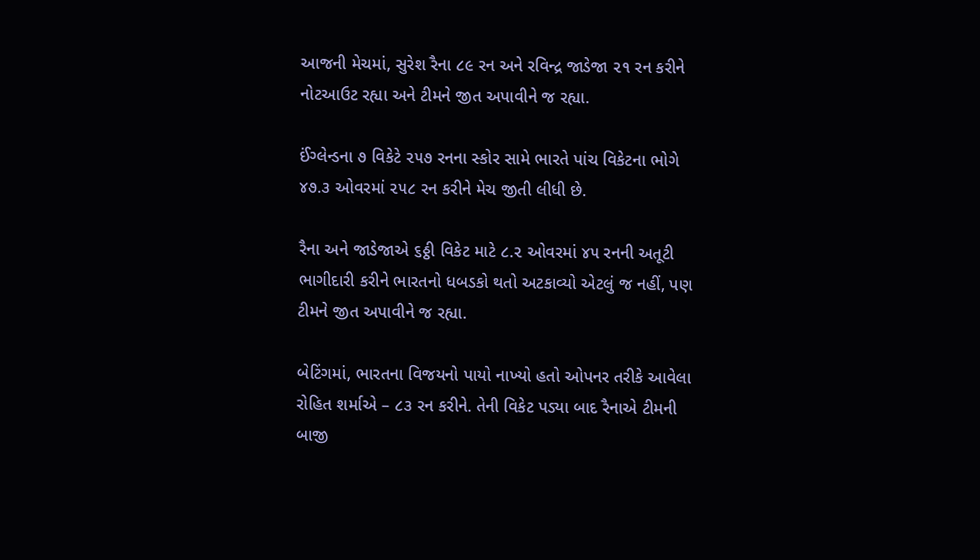આજની મેચમાં, સુરેશ રૈના ૮૯ રન અને રવિન્દ્ર જાડેજા ૨૧ રન કરીને નોટઆઉટ રહ્યા અને ટીમને જીત અપાવીને જ રહ્યા.

ઈંગ્લેન્ડના ૭ વિકેટે ૨૫૭ રનના સ્કોર સામે ભારતે પાંચ વિકેટના ભોગે ૪૭.૩ ઓવરમાં ૨૫૮ રન કરીને મેચ જીતી લીધી છે.

રૈના અને જાડેજાએ ૬ઠ્ઠી વિકેટ માટે ૮.૨ ઓવરમાં ૪૫ રનની અતૂટી ભાગીદારી કરીને ભારતનો ધબડકો થતો અટકાવ્યો એટલું જ નહીં, પણ ટીમને જીત અપાવીને જ રહ્યા.

બેટિંગમાં, ભારતના વિજયનો પાયો નાખ્યો હતો ઓપનર તરીકે આવેલા રોહિત શર્માએ – ૮૩ રન કરીને. તેની વિકેટ પડ્યા બાદ રૈનાએ ટીમની બાજી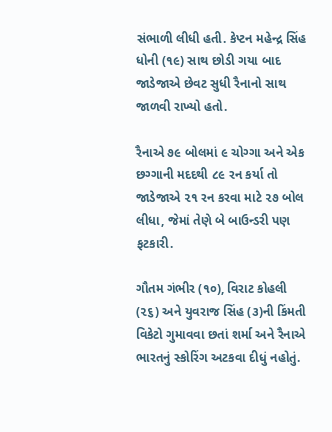સંભાળી લીધી હતી. કેપ્ટન મહેન્દ્ર સિંહ ધોની (૧૯) સાથ છોડી ગયા બાદ જાડેજાએ છેવટ સુધી રૈનાનો સાથ જાળવી રાખ્યો હતો.

રૈનાએ ૭૯ બોલમાં ૯ ચોગ્ગા અને એક છગ્ગાની મદદથી ૮૯ રન કર્યા તો જાડેજાએ ૨૧ રન કરવા માટે ૨૭ બોલ લીધા, જેમાં તેણે બે બાઉન્ડરી પણ ફટકારી.

ગૌતમ ગંભીર (૧૦), વિરાટ કોહલી (૨૬) અને યુવરાજ સિંહ (૩)ની કિંમતી વિકેટો ગુમાવવા છતાં શર્મા અને રૈનાએ ભારતનું સ્કોરિંગ અટકવા દીધું નહોતું.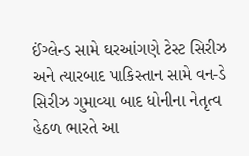ઈંગ્લેન્ડ સામે ઘરઆંગણે ટેસ્ટ સિરીઝ અને ત્યારબાદ પાકિસ્તાન સામે વન-ડે સિરીઝ ગુમાવ્યા બાદ ધોનીના નેતૃત્વ હેઠળ ભારતે આ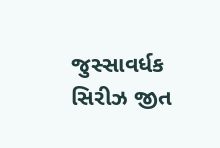જુસ્સાવર્ધક સિરીઝ જીત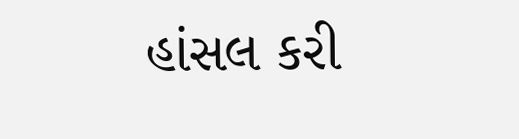હાંસલ કરી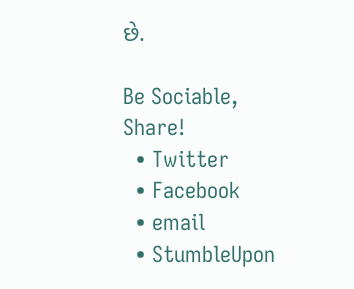છે.

Be Sociable, Share!
  • Twitter
  • Facebook
  • email
  • StumbleUpon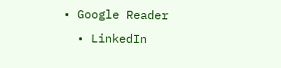• Google Reader
  • LinkedIn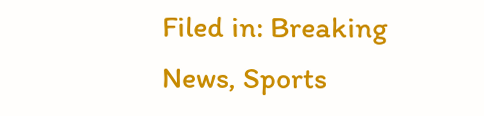Filed in: Breaking News, Sports